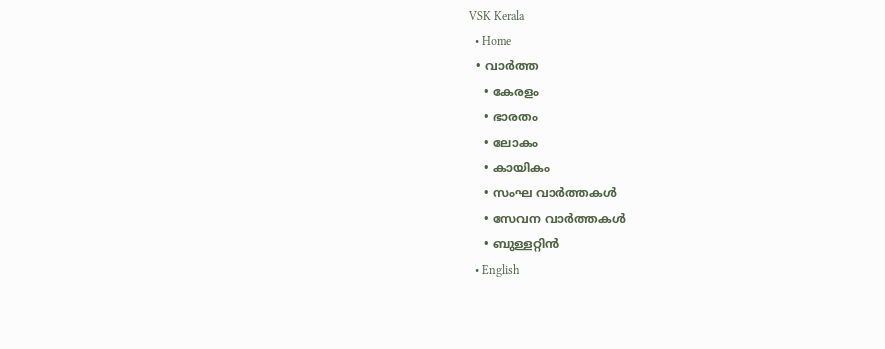VSK Kerala
  • Home
  • വാര്‍ത്ത
    • കേരളം
    • ഭാരതം
    • ലോകം
    • കായികം
    • സംഘ വാര്‍ത്തകള്‍
    • സേവന വാര്‍ത്തകള്‍
    • ബുള്ളറ്റിൻ
  • English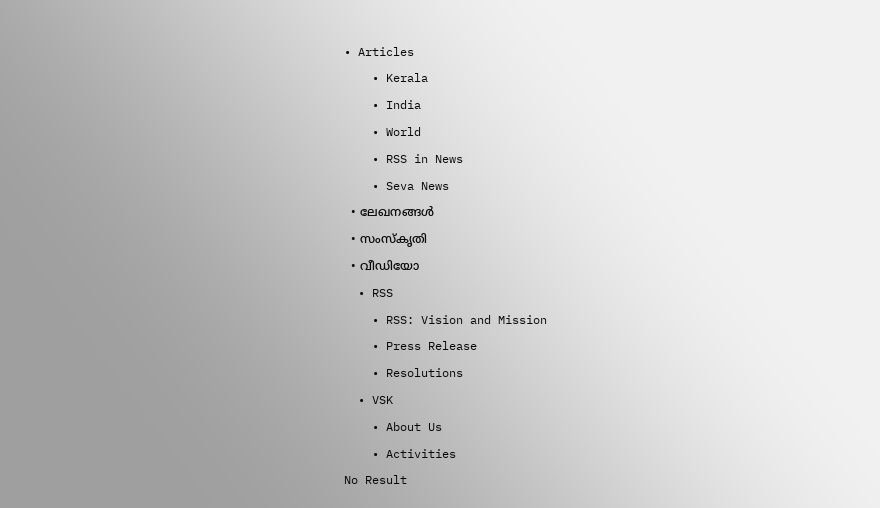• Articles
    • Kerala
    • India
    • World
    • RSS in News
    • Seva News
  • ലേഖനങ്ങള്‍
  • സംസ്കൃതി
  • വീഡിയോ
  • RSS
    • RSS: Vision and Mission
    • Press Release
    • Resolutions
  • VSK
    • About Us
    • Activities
No Result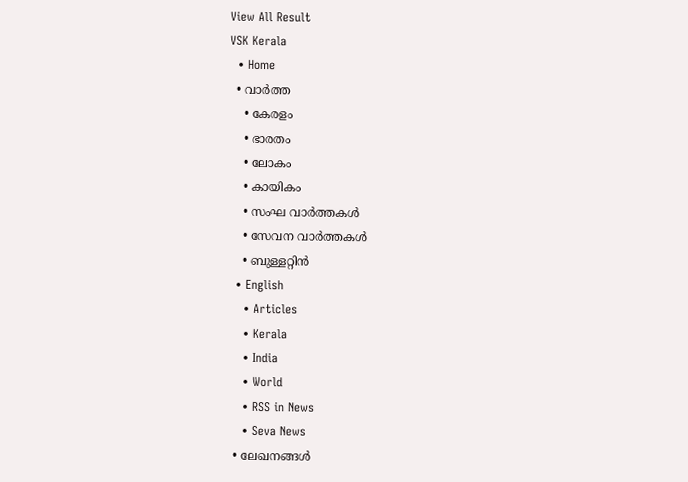View All Result
VSK Kerala
  • Home
  • വാര്‍ത്ത
    • കേരളം
    • ഭാരതം
    • ലോകം
    • കായികം
    • സംഘ വാര്‍ത്തകള്‍
    • സേവന വാര്‍ത്തകള്‍
    • ബുള്ളറ്റിൻ
  • English
    • Articles
    • Kerala
    • India
    • World
    • RSS in News
    • Seva News
  • ലേഖനങ്ങള്‍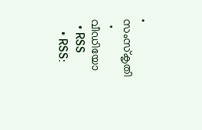• സംസ്കൃതി
  • വീഡിയോ
  • RSS
    • RSS: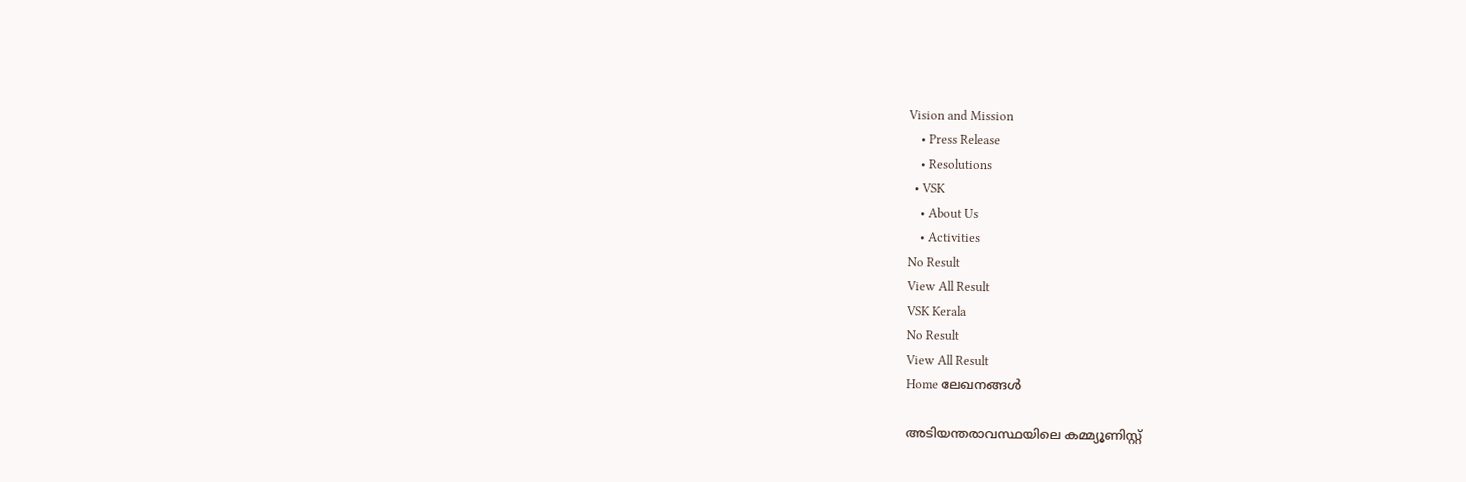Vision and Mission
    • Press Release
    • Resolutions
  • VSK
    • About Us
    • Activities
No Result
View All Result
VSK Kerala
No Result
View All Result
Home ലേഖനങ്ങള്‍

അടിയന്തരാവസ്ഥയിലെ കമ്മ്യൂണിസ്റ്റ്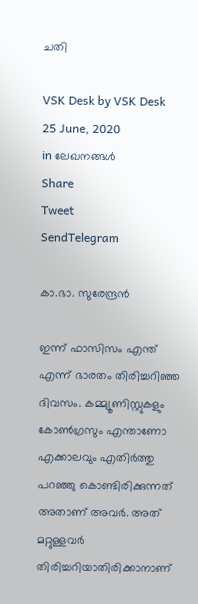ചതി

VSK Desk by VSK Desk
25 June, 2020
in ലേഖനങ്ങള്‍
Share
Tweet
SendTelegram

കാ.ഭാ. സുരേന്ദ്രന്‍

ഇന്ന് ഫാസിസം എന്ത് എന്ന് ഭാരതം തിരിച്ചറിഞ്ഞ ദിവസം. കമ്മ്യൂണിസ്റ്റുകളും കോണ്‍ഗ്രസും എന്താണോ എക്കാലവും എതിര്‍ത്തു പറഞ്ഞു കൊണ്ടിരിക്കുന്നത് അതാണ് അവര്‍. അത് മറ്റുള്ളവര്‍ തിരിച്ചറിയാതിരിക്കാനാണ്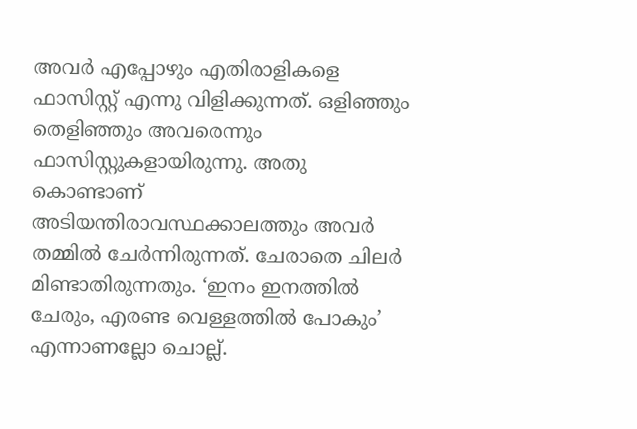അവര്‍ എപ്പോഴും എതിരാളികളെ ഫാസിസ്റ്റ് എന്നു വിളിക്കുന്നത്. ഒളിഞ്ഞും തെളിഞ്ഞും അവരെന്നും ഫാസിസ്റ്റുകളായിരുന്നു. അതു കൊണ്ടാണ് അടിയന്തിരാവസ്ഥക്കാലത്തും അവര്‍ തമ്മില്‍ ചേര്‍ന്നിരുന്നത്. ചേരാതെ ചിലര്‍ മിണ്ടാതിരുന്നതും. ‘ഇനം ഇനത്തില്‍ ചേരും, എരണ്ട വെള്ളത്തില്‍ പോകും’ എന്നാണല്ലോ ചൊല്ല്.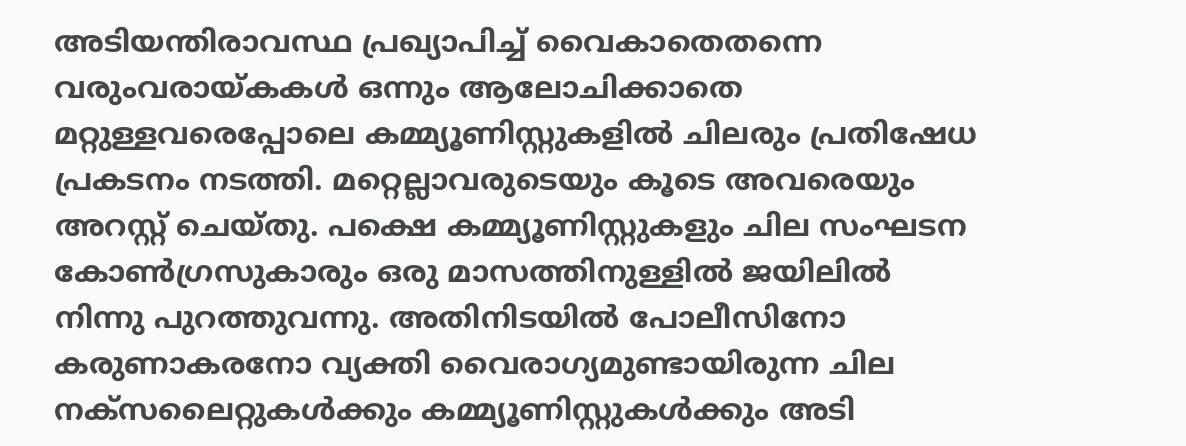അടിയന്തിരാവസ്ഥ പ്രഖ്യാപിച്ച് വൈകാതെതന്നെ വരുംവരായ്കകള്‍ ഒന്നും ആലോചിക്കാതെ മറ്റുള്ളവരെപ്പോലെ കമ്മ്യൂണിസ്റ്റുകളില്‍ ചിലരും പ്രതിഷേധ പ്രകടനം നടത്തി. മറ്റെല്ലാവരുടെയും കൂടെ അവരെയും അറസ്റ്റ് ചെയ്തു. പക്ഷെ കമ്മ്യൂണിസ്റ്റുകളും ചില സംഘടന കോണ്‍ഗ്രസുകാരും ഒരു മാസത്തിനുള്ളില്‍ ജയിലില്‍ നിന്നു പുറത്തുവന്നു. അതിനിടയില്‍ പോലീസിനോ കരുണാകരനോ വ്യക്തി വൈരാഗ്യമുണ്ടായിരുന്ന ചില നക്‌സലൈറ്റുകള്‍ക്കും കമ്മ്യൂണിസ്റ്റുകള്‍ക്കും അടി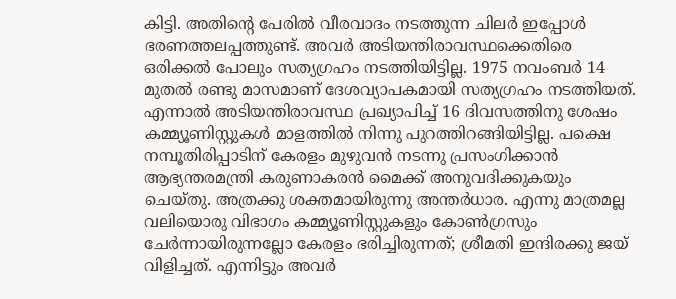കിട്ടി. അതിന്റെ പേരില്‍ വീരവാദം നടത്തുന്ന ചിലര്‍ ഇപ്പോള്‍ ഭരണത്തലപ്പത്തുണ്ട്. അവര്‍ അടിയന്തിരാവസ്ഥക്കെതിരെ ഒരിക്കല്‍ പോലും സത്യഗ്രഹം നടത്തിയിട്ടില്ല. 1975 നവംബര്‍ 14 മുതല്‍ രണ്ടു മാസമാണ് ദേശവ്യാപകമായി സത്യഗ്രഹം നടത്തിയത്. എന്നാല്‍ അടിയന്തിരാവസ്ഥ പ്രഖ്യാപിച്ച് 16 ദിവസത്തിനു ശേഷം കമ്മ്യൂണിസ്റ്റുകള്‍ മാളത്തില്‍ നിന്നു പുറത്തിറങ്ങിയിട്ടില്ല. പക്ഷെ നമ്പൂതിരിപ്പാടിന് കേരളം മുഴുവന്‍ നടന്നു പ്രസംഗിക്കാന്‍ ആഭ്യന്തരമന്ത്രി കരുണാകരന്‍ മൈക്ക് അനുവദിക്കുകയും ചെയ്തു. അത്രക്കു ശക്തമായിരുന്നു അന്തര്‍ധാര. എന്നു മാത്രമല്ല വലിയൊരു വിഭാഗം കമ്മ്യൂണിസ്റ്റുകളും കോണ്‍ഗ്രസും ചേര്‍ന്നായിരുന്നല്ലോ കേരളം ഭരിച്ചിരുന്നത്; ശ്രീമതി ഇന്ദിരക്കു ജയ് വിളിച്ചത്. എന്നിട്ടും അവര്‍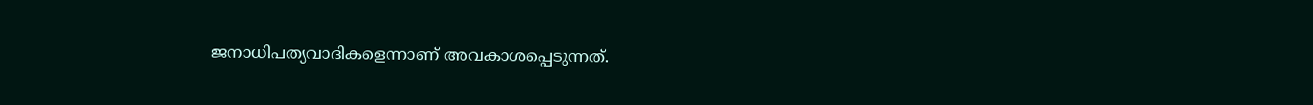ജനാധിപത്യവാദികളെന്നാണ് അവകാശപ്പെടുന്നത്.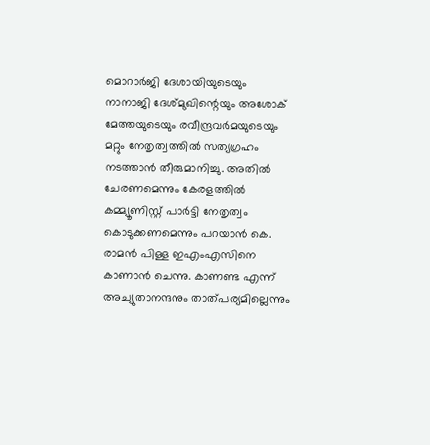മൊറാര്‍ജി ദേശായിയുടെയും നാനാജി ദേശ്മുഖിന്റെയും അശോക് മേത്തയുടെയും രവീന്ദ്രവര്‍മയുടെയും മറ്റും നേതൃത്വത്തില്‍ സത്യഗ്രഹം നടത്താന്‍ തീരുമാനിച്ചു. അതില്‍ ചേരണമെന്നും കേരളത്തില്‍ കമ്മ്യൂണിസ്റ്റ് പാര്‍ട്ടി നേതൃത്വം കൊടുക്കണമെന്നും പറയാന്‍ കെ. രാമന്‍ പിള്ള ഇഎംഎസിനെ കാണാന്‍ ചെന്നു. കാണണ്ട എന്ന് അച്യുതാനന്ദനും താത്പര്യമില്ലെന്നും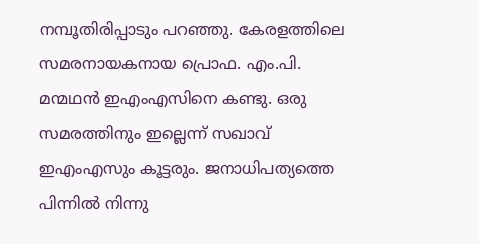നമ്പൂതിരിപ്പാടും പറഞ്ഞു. കേരളത്തിലെ സമരനായകനായ പ്രൊഫ. എം.പി. മന്മഥന്‍ ഇഎംഎസിനെ കണ്ടു. ഒരു സമരത്തിനും ഇല്ലെന്ന് സഖാവ് ഇഎംഎസും കൂട്ടരും. ജനാധിപത്യത്തെ പിന്നില്‍ നിന്നു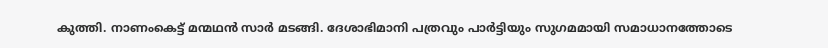കുത്തി. നാണംകെട്ട് മന്മഥന്‍ സാര്‍ മടങ്ങി. ദേശാഭിമാനി പത്രവും പാര്‍ട്ടിയും സുഗമമായി സമാധാനത്തോടെ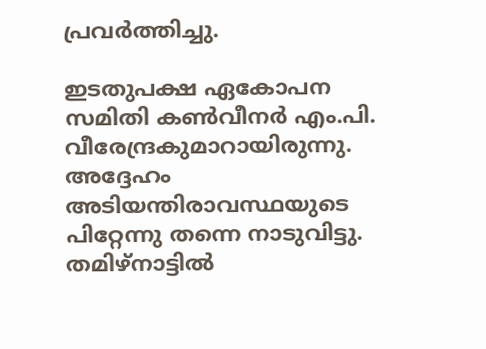പ്രവര്‍ത്തിച്ചു.

ഇടതുപക്ഷ ഏകോപന സമിതി കണ്‍വീനര്‍ എം.പി. വീരേന്ദ്രകുമാറായിരുന്നു. അദ്ദേഹം അടിയന്തിരാവസ്ഥയുടെ പിറ്റേന്നു തന്നെ നാടുവിട്ടു. തമിഴ്‌നാട്ടില്‍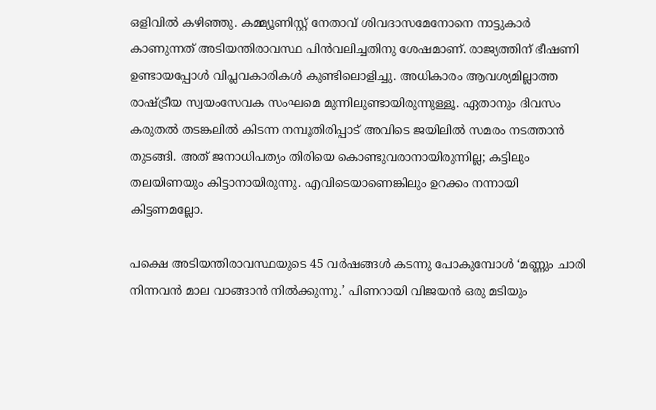ഒളിവില്‍ കഴിഞ്ഞു. കമ്മ്യൂണിസ്റ്റ് നേതാവ് ശിവദാസമേനോനെ നാട്ടുകാര്‍ കാണുന്നത് അടിയന്തിരാവസ്ഥ പിന്‍വലിച്ചതിനു ശേഷമാണ്. രാജ്യത്തിന് ഭീഷണി ഉണ്ടായപ്പോള്‍ വിപ്ലവകാരികള്‍ കുണ്ടിലൊളിച്ചു. അധികാരം ആവശ്യമില്ലാത്ത രാഷ്ട്രീയ സ്വയംസേവക സംഘമെ മുന്നിലുണ്ടായിരുന്നുള്ളൂ. ഏതാനും ദിവസം കരുതല്‍ തടങ്കലില്‍ കിടന്ന നമ്പൂതിരിപ്പാട് അവിടെ ജയിലില്‍ സമരം നടത്താന്‍ തുടങ്ങി. അത് ജനാധിപത്യം തിരിയെ കൊണ്ടുവരാനായിരുന്നില്ല; കട്ടിലും തലയിണയും കിട്ടാനായിരുന്നു. എവിടെയാണെങ്കിലും ഉറക്കം നന്നായി കിട്ടണമല്ലോ.

പക്ഷെ അടിയന്തിരാവസ്ഥയുടെ 45 വര്‍ഷങ്ങള്‍ കടന്നു പോകുമ്പോള്‍ ‘മണ്ണും ചാരി നിന്നവന്‍ മാല വാങ്ങാന്‍ നില്‍ക്കുന്നു.’ പിണറായി വിജയന്‍ ഒരു മടിയും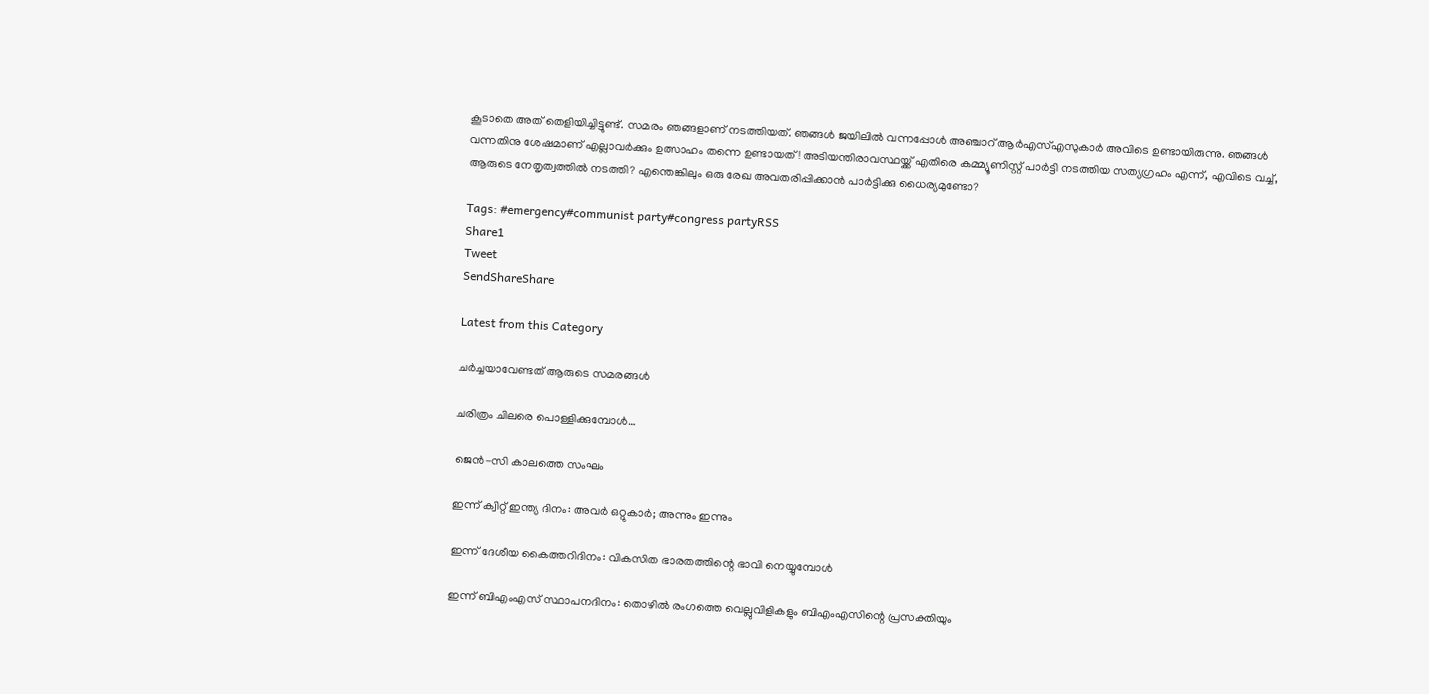കൂടാതെ അത് തെളിയിച്ചിട്ടുണ്ട്. സമരം ഞങ്ങളാണ് നടത്തിയത്. ഞങ്ങള്‍ ജയിലില്‍ വന്നപ്പോള്‍ അഞ്ചാറ് ആര്‍എസ്എസുകാര്‍ അവിടെ ഉണ്ടായിരുന്നു. ഞങ്ങള്‍ വന്നതിനു ശേഷമാണ് എല്ലാവര്‍ക്കും ഉത്സാഹം തന്നെ ഉണ്ടായത്! അടിയന്തിരാവസ്ഥയ്ക്ക് എതിരെ കമ്മ്യൂണിസ്റ്റ് പാര്‍ട്ടി നടത്തിയ സത്യഗ്രഹം എന്ന്, എവിടെ വച്ച്, ആരുടെ നേതൃത്വത്തില്‍ നടത്തി? എന്തെങ്കിലും ഒരു രേഖ അവതരിപ്പിക്കാന്‍ പാര്‍ട്ടിക്കു ധൈര്യമുണ്ടോ?

Tags: #emergency#communist party#congress partyRSS
Share1
Tweet
SendShareShare

Latest from this Category

ചര്‍ച്ചയാവേണ്ടത് ആരുടെ സമരങ്ങള്‍

ചരിത്രം ചിലരെ പൊള്ളിക്കുമ്പോള്‍…

ജെൻ-സി കാലത്തെ സംഘം

ഇന്ന് ക്വിറ്റ് ഇന്ത്യ ദിനം: അവര്‍ ഒറ്റുകാര്‍; അന്നും ഇന്നും

ഇന്ന് ദേശീയ കൈത്തറിദിനം: വികസിത ഭാരതത്തിന്റെ ഭാവി നെയ്യുമ്പോള്‍

ഇന്ന് ബിഎംഎസ് സ്ഥാപനദിനം: തൊഴില്‍ രംഗത്തെ വെല്ലുവിളികളും ബിഎംഎസിന്റെ പ്രസക്തിയും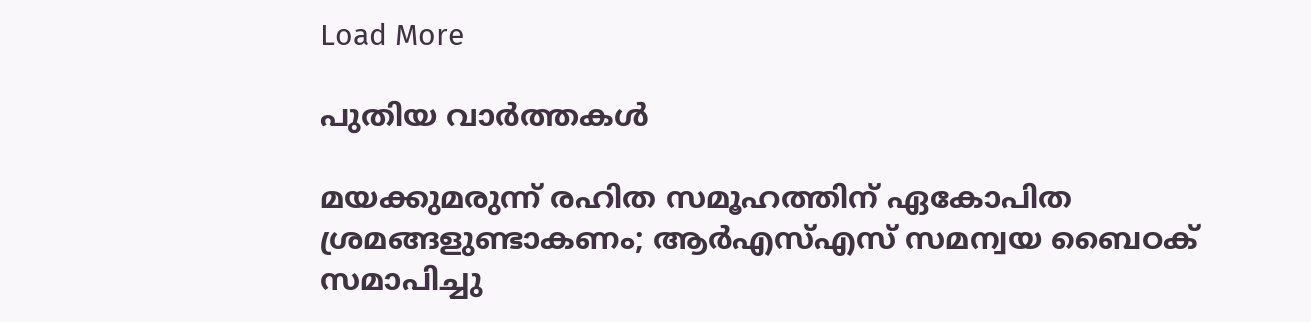Load More

പുതിയ വാര്‍ത്തകള്‍

മയക്കുമരുന്ന് രഹിത സമൂഹത്തിന് ഏകോപിത ശ്രമങ്ങളുണ്ടാകണം; ആര്‍എസ്എസ് സമന്വയ ബൈഠക് സമാപിച്ചു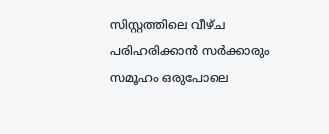സിസ്റ്റത്തിലെ വീഴ്ച പരിഹരിക്കാന്‍ സര്‍ക്കാരും സമൂഹം ഒരുപോലെ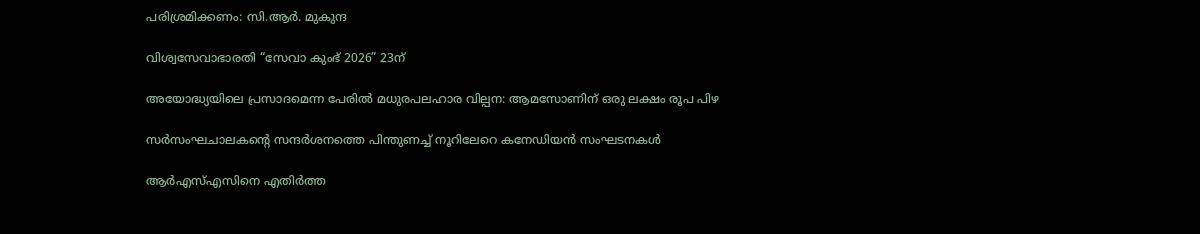പരിശ്രമിക്കണം: സി.ആര്‍. മുകുന്ദ

വിശ്വസേവാഭാരതി “സേവാ കുംഭ് 2026” 23ന്

അയോദ്ധ്യയിലെ പ്രസാദമെന്ന പേരില്‍ മധുരപലഹാര വില്പന: ആമസോണിന് ഒരു ലക്ഷം രൂപ പിഴ

സർസംഘചാലകന്റെ സന്ദർശനത്തെ പിന്തുണച്ച് നൂറിലേറെ കനേഡിയൻ സംഘടനകൾ

ആർഎസ്എസിനെ എതിർത്ത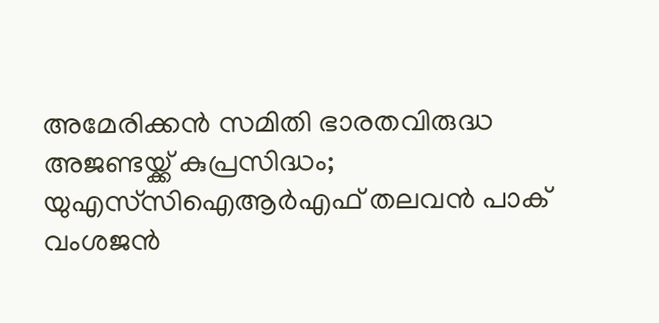അമേരിക്കൻ സമിതി ഭാരതവിരുദ്ധ അജണ്ടയ്ക്ക് കുപ്രസിദ്ധം; യുഎസ്‌സിഐആർഎഫ് തലവൻ പാക് വംശജൻ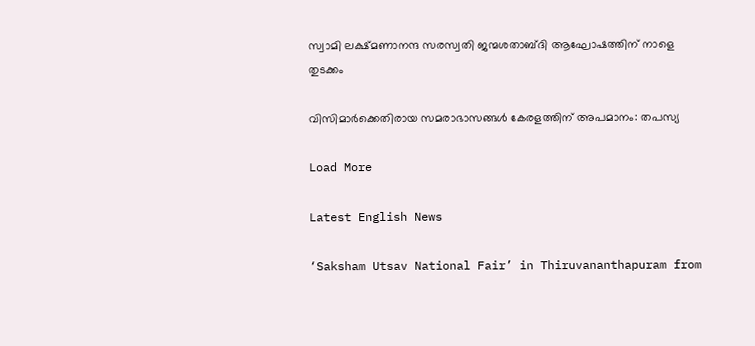സ്വാമി ലക്ഷ്മണാനന്ദ സരസ്വതി ജന്മശതാബ്ദി ആഘോഷത്തിന് നാളെ തുടക്കം

വിസിമാർക്കെതിരായ സമരാഭാസങ്ങൾ കേരളത്തിന് അപമാനം: തപസ്യ

Load More

Latest English News

‘Saksham Utsav National Fair’ in Thiruvananthapuram from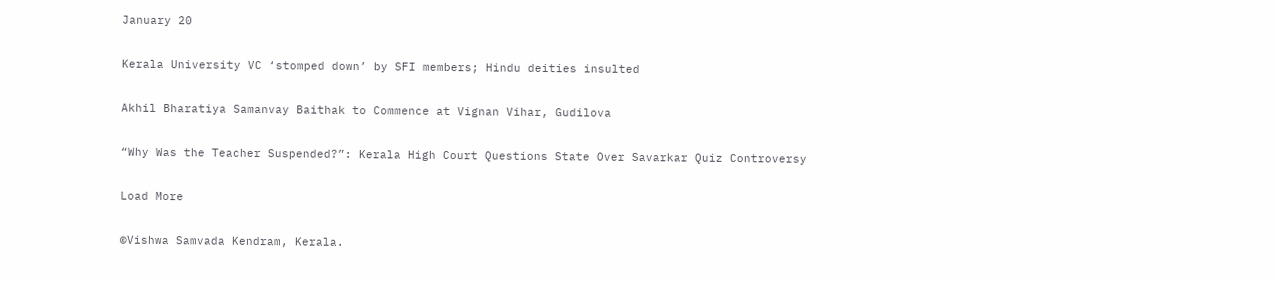January 20

Kerala University VC ‘stomped down’ by SFI members; Hindu deities insulted

Akhil Bharatiya Samanvay Baithak to Commence at Vignan Vihar, Gudilova

“Why Was the Teacher Suspended?”: Kerala High Court Questions State Over Savarkar Quiz Controversy

Load More

©Vishwa Samvada Kendram, Kerala.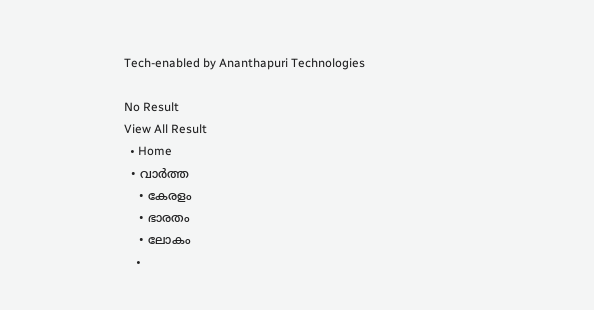Tech-enabled by Ananthapuri Technologies

No Result
View All Result
  • Home
  • വാര്‍ത്ത
    • കേരളം
    • ഭാരതം
    • ലോകം
    •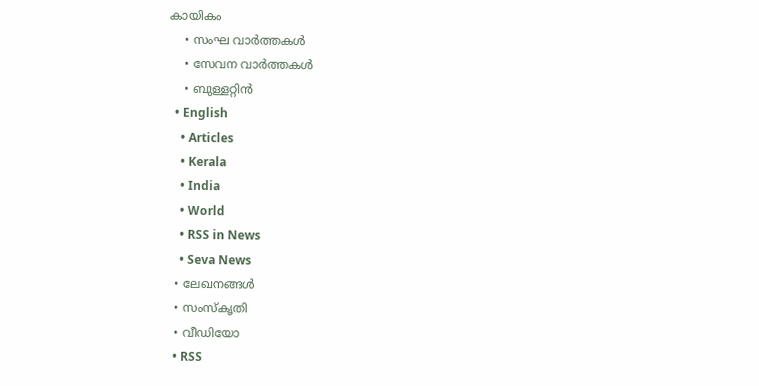കായികം
    • സംഘ വാര്‍ത്തകള്‍
    • സേവന വാര്‍ത്തകള്‍
    • ബുള്ളറ്റിൻ
  • English
    • Articles
    • Kerala
    • India
    • World
    • RSS in News
    • Seva News
  • ലേഖനങ്ങള്‍
  • സംസ്കൃതി
  • വീഡിയോ
  • RSS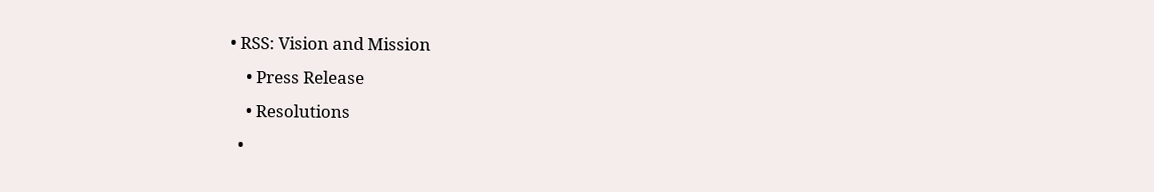• RSS: Vision and Mission
    • Press Release
    • Resolutions
  •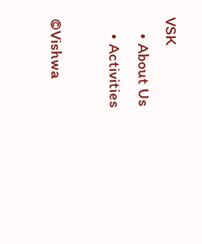VSK
    • About Us
    • Activities

©Vishwa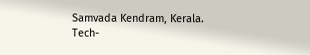Samvada Kendram, Kerala.
Tech-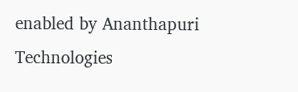enabled by Ananthapuri Technologies